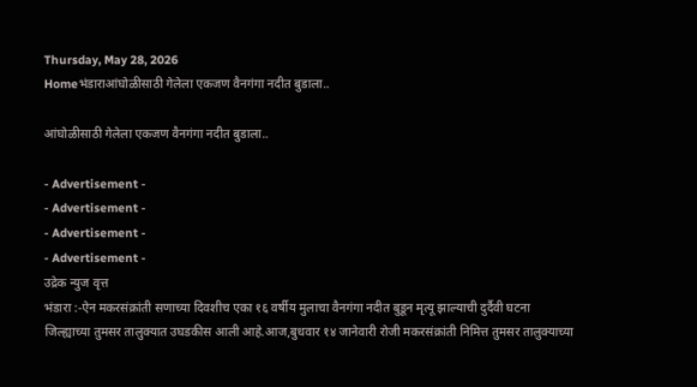Thursday, May 28, 2026
Homeभंडाराआंघोळीसाठी गेलेला एकजण वैनगंगा नदीत बुडाला..

आंघोळीसाठी गेलेला एकजण वैनगंगा नदीत बुडाला..

- Advertisement -
- Advertisement -
- Advertisement -
- Advertisement -
उद्रेक न्युज वृत्त
भंडारा :-ऐन मकरसंक्रांती सणाच्या दिवशीच एका १६ वर्षीय मुलाचा वैनगंगा नदीत बुडून मृत्यू झाल्याची दुर्दैवी घटना जिल्ह्याच्या तुमसर तालुक्यात उघडकीस आली आहे.आज,बुधवार १४ जानेवारी रोजी मकरसंक्रांती निमित्त तुमसर तालुक्याच्या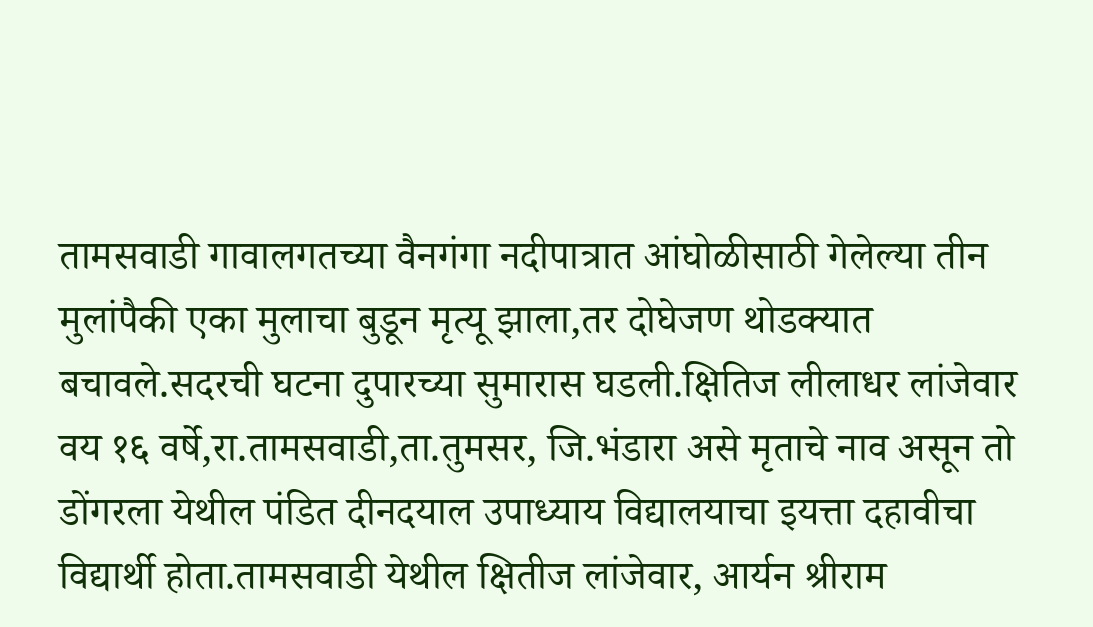तामसवाडी गावालगतच्या वैनगंगा नदीपात्रात आंघोळीसाठी गेलेल्या तीन मुलांपैकी एका मुलाचा बुडून मृत्यू झाला,तर दोघेजण थोडक्यात बचावले.सदरची घटना दुपारच्या सुमारास घडली.क्षितिज लीलाधर लांजेवार वय १६ वर्षे,रा.तामसवाडी,ता.तुमसर, जि.भंडारा असे मृताचे नाव असून तो डोंगरला येथील पंडित दीनदयाल उपाध्याय विद्यालयाचा इयत्ता दहावीचा विद्यार्थी होता.तामसवाडी येथील क्षितीज लांजेवार, आर्यन श्रीराम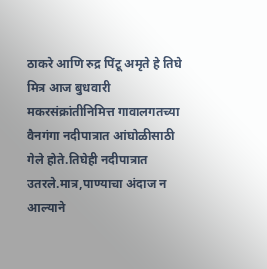ठाकरे आणि रुद्र पिंटू अमृते हे तिघे मित्र आज बुधवारी मकरसंक्रांतीनिमित्त गावालगतच्या वैनगंगा नदीपात्रात आंघोळीसाठी गेले होते.तिघेही नदीपात्रात उतरले.मात्र,पाण्याचा अंदाज न आल्याने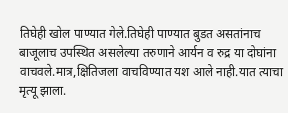तिघेही खोल पाण्यात गेले.तिघेही पाण्यात बुडत असतांनाच बाजूलाच उपस्थित असलेल्या तरुणाने आर्यन व रुद्र या दोघांना वाचवले.मात्र,क्षितिजला वाचविण्यात यश आले नाही.यात त्याचा मृत्यू झाला.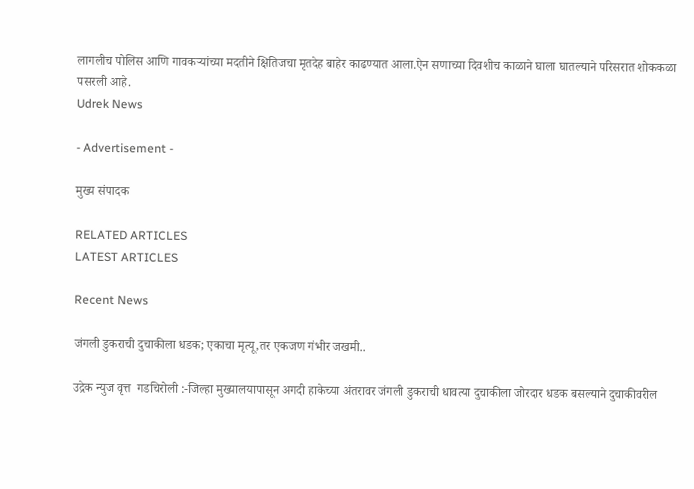लागलीच पोलिस आणि गावकऱ्यांच्या मदतीने क्षितिजचा मृतदेह बाहेर काढण्यात आला.ऐन सणाच्या दिवशीच काळाने घाला घातल्याने परिसरात शोककळा पसरली आहे.
Udrek News

- Advertisement -

मुख्य संपादक

RELATED ARTICLES
LATEST ARTICLES

Recent News

जंगली डुकराची दुचाकीला धडक; एकाचा मृत्यू,तर एकजण गंभीर जखमी..

उद्रेक न्युज वृत्त  गडचिरोली :-जिल्हा मुख्यालयापासून अगदी हाकेच्या अंतरावर जंगली डुकराची धावत्या दुचाकीला जोरदार धडक बसल्याने दुचाकीवरील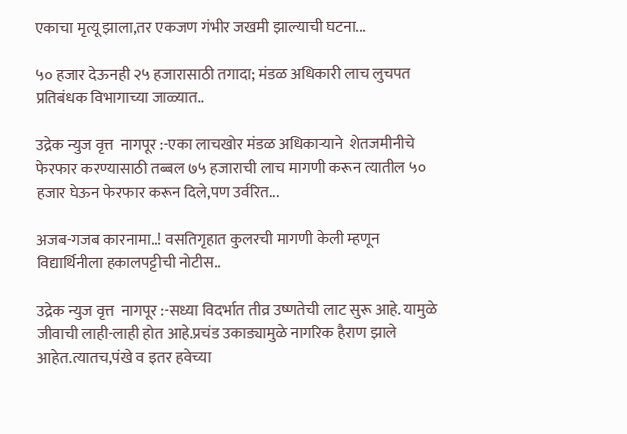एकाचा मृत्यू झाला,तर एकजण गंभीर जखमी झाल्याची घटना...

५० हजार देऊनही २५ हजारासाठी तगादा; मंडळ अधिकारी लाच लुचपत प्रतिबंधक विभागाच्या जाळ्यात..

उद्रेक न्युज वृत्त  नागपूर :-एका लाचखोर मंडळ अधिकाऱ्याने  शेतजमीनीचे फेरफार करण्यासाठी तब्बल ७५ हजाराची लाच मागणी करून त्यातील ५० हजार घेऊन फेरफार करून दिले,पण उर्वरित...

अजब-गजब कारनामा..! वसतिगृहात कुलरची मागणी केली म्हणून विद्यार्थिनीला हकालपट्टीची नोटीस..

उद्रेक न्युज वृत्त  नागपूर :-सध्या विदर्भात तीव्र उष्णतेची लाट सुरू आहे. यामुळे जीवाची लाही-लाही होत आहे.प्रचंड उकाड्यामुळे नागरिक हैराण झाले आहेत.त्यातच,पंखे व इतर हवेच्या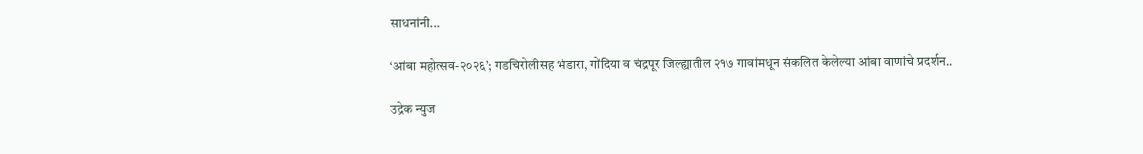साधनांनी...

‘आंबा महोत्सव-२०२६’; गडचिरोलीसह भंडारा, गोंदिया व चंद्रपूर जिल्ह्यातील २१७ गावांमधून संकलित केलेल्या आंबा वाणांचे प्रदर्शन..

उद्रेक न्युज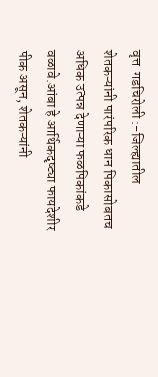वृत्त  गडचिरोली :-जिल्ह्यातील शेतकऱ्यांनी पारंपरिक धान पिकासोबतच अधिक उत्पन्न देणाऱ्या फळपिकांकडे वळावे.आंबा हे आर्थिकदृष्ट्या फायदेशीर पीक असून, शेतकऱ्यांनी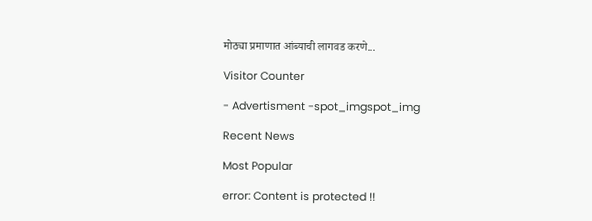मोठ्या प्रमाणात आंब्याची लागवड करणे...

Visitor Counter

- Advertisment -spot_imgspot_img

Recent News

Most Popular

error: Content is protected !!